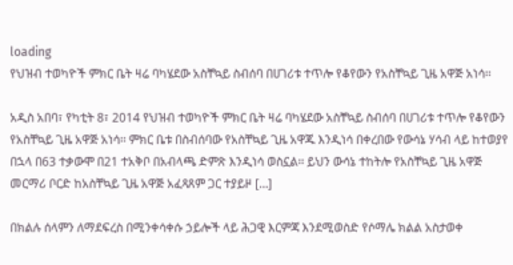loading
የህዝብ ተወካዮች ምክር ቤት ዛሬ ባካሄደው አስቸኳይ ስብሰባ በሀገሪቱ ተጥሎ የቆየውን የአስቸኳይ ጊዜ አዋጅ አነሳ፡፡

አዲስ አበባ፣ የካቲት 8፣ 2014 የህዝብ ተወካዮች ምክር ቤት ዛሬ ባካሄደው አስቸኳይ ስብሰባ በሀገሪቱ ተጥሎ የቆየውን የአስቸኳይ ጊዜ አዋጅ አነሳ፡፡ ምክር ቤቱ በስብሰባው የአስቸኳይ ጊዜ አዋጁ እንዲነሳ በቀረበው የውሳኔ ሃሳብ ላይ ከተወያየ በኋላ በ63 ተቃውሞ በ21 ተአቅቦ በአብላጫ ድምጽ እንዲነሳ ወስኗል፡፡ ይህን ውሳኔ ተከትሎ የአስቸኳይ ጊዜ አዋጅ መርማሪ ቦርድ ከአስቸኳይ ጊዜ አዋጅ አፈጻጸም ጋር ተያይዞ […]

በክልሉ ሰላምን ለማደፍረስ በሚንቀሳቀሱ ኃይሎች ላይ ሕጋዊ እርምጃ እንደሚወስድ የሶማሌ ክልል አስታወቀ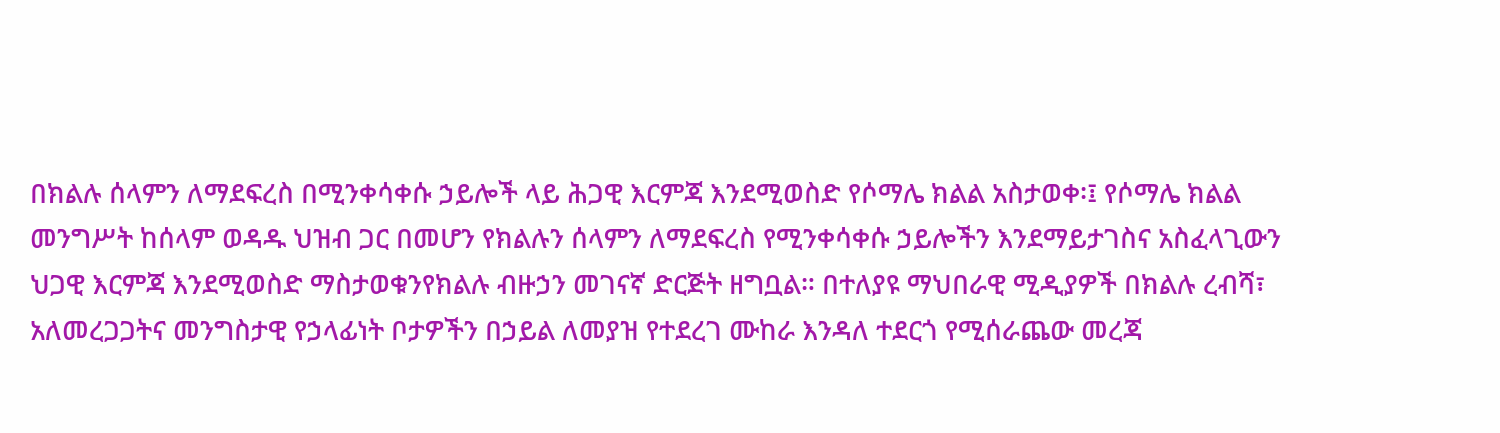በክልሉ ሰላምን ለማደፍረስ በሚንቀሳቀሱ ኃይሎች ላይ ሕጋዊ እርምጃ እንደሚወስድ የሶማሌ ክልል አስታወቀ፡፤ የሶማሌ ክልል መንግሥት ከሰላም ወዳዱ ህዝብ ጋር በመሆን የክልሉን ሰላምን ለማደፍረስ የሚንቀሳቀሱ ኃይሎችን እንደማይታገስና አስፈላጊውን ህጋዊ እርምጃ እንደሚወስድ ማስታወቁንየክልሉ ብዙኃን መገናኛ ድርጅት ዘግቧል። በተለያዩ ማህበራዊ ሚዲያዎች በክልሉ ረብሻ፣ አለመረጋጋትና መንግስታዊ የኃላፊነት ቦታዎችን በኃይል ለመያዝ የተደረገ ሙከራ እንዳለ ተደርጎ የሚሰራጨው መረጃ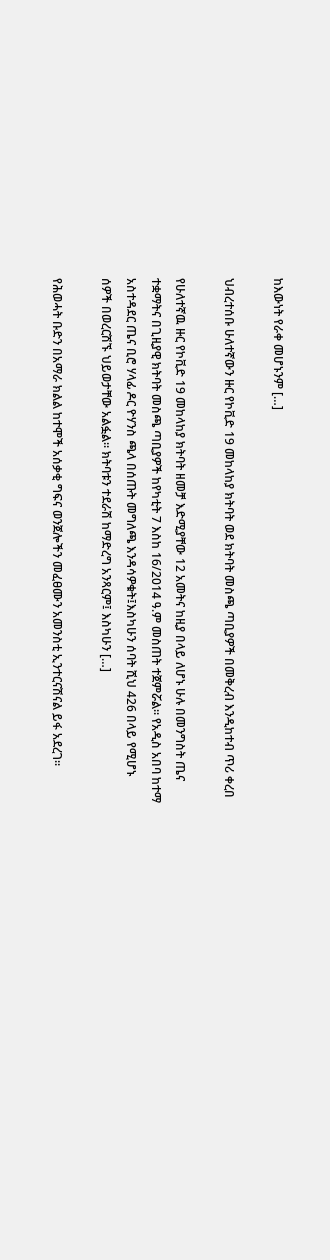ከእውነት የራቀ መሆኑንም […]

ህብረተሰቡ ሁለተኛውን ዙር የኮቪድ 19 መከላከያ ክትባት ወደ ክትባት መስጫ ጣቢያዎች በመቅረብ እንዲከተብ ጥሪ ቀረበ

የሁለተኛዉ ዙር የኮቪድ 19 መከላከያ ክትባት ዘመቻ እድሚያቸው 12 አመትና ከዚያ በላይ ለሆኑ ሁሉ በመንግስት ጤና ተቋማትና በጊዚያዊ ክትባት መስጫ ጣቢያዎች ከየካቲት 7 እስከ 16/2014 ዓ.ም መስጠት ተጀምሯል። የአዲስ አበባ ከተማ አስተዳደር ጤና ቢሮ ሃላፊ ዶር ዮሃንስ ጫላ በሰጡት መግለጫ እንዳሳዎቁት፤እስካሁን ሰባት ሺህ 426 በላይ የሚሆኑ ሰዎች በወረርሽኙ ህይወታቸው አልፏል። ክትባቱን ተደራሽ ከማድረግ አንጻርም፤ እስካሁን […]

የሕወሓት ቡድን በአማራ ክልል ከተሞች አሰቃቂ ግፍና ወንጀሎችን መፈፀሙን አመንስቲ ኢንተርናሽናል ይፋ አደረገ፡፡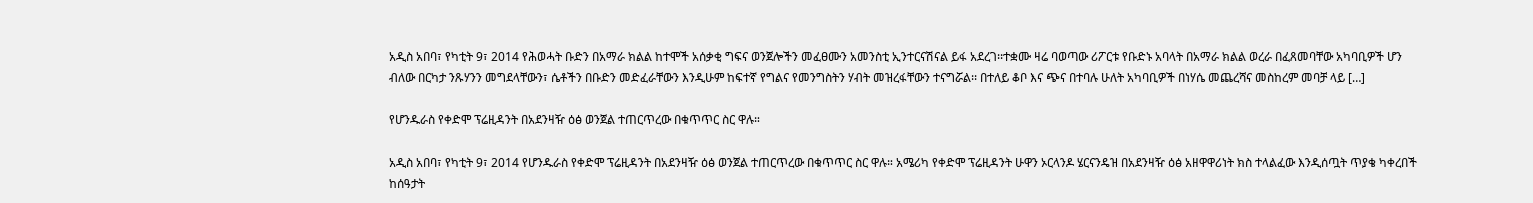አዲስ አበባ፣ የካቲት 9፣ 2014 የሕወሓት ቡድን በአማራ ክልል ከተሞች አሰቃቂ ግፍና ወንጀሎችን መፈፀሙን አመንስቲ ኢንተርናሽናል ይፋ አደረገ፡፡ተቋሙ ዛሬ ባወጣው ሪፖርቱ የቡድኑ አባላት በአማራ ክልል ወረራ በፈጸመባቸው አካባቢዎች ሆን ብለው በርካታ ንጹሃንን መግደላቸውን፣ ሴቶችን በቡድን መድፈራቸውን እንዲሁም ከፍተኛ የግልና የመንግስትን ሃብት መዝረፋቸውን ተናግሯል፡፡ በተለይ ቆቦ እና ጭና በተባሉ ሁለት አካባቢዎች በነሃሴ መጨረሻና መስከረም መባቻ ላይ […]

የሆንዱራስ የቀድሞ ፕሬዚዳንት በአደንዛዥ ዕፅ ወንጀል ተጠርጥረው በቁጥጥር ስር ዋሉ።

አዲስ አበባ፣ የካቲት 9፣ 2014 የሆንዱራስ የቀድሞ ፕሬዚዳንት በአደንዛዥ ዕፅ ወንጀል ተጠርጥረው በቁጥጥር ስር ዋሉ። አሜሪካ የቀድሞ ፕሬዚዳንት ሁዋን ኦርላንዶ ሄርናንዴዝ በአደንዛዥ ዕፅ አዘዋዋሪነት ክስ ተላልፈው እንዲሰጧት ጥያቄ ካቀረበች ከሰዓታት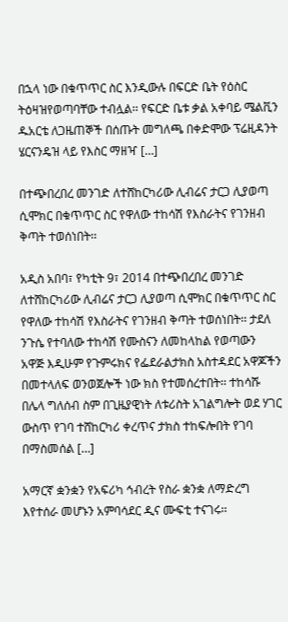በኋላ ነው በቁጥጥር ስር እንዲውሉ በፍርድ ቤት የዕስር ትዕዛዝየወጣባቸው ተብሏል፡፡ የፍርድ ቤቱ ቃል አቀባይ ሜልቪን ዱአርቴ ለጋዜጠኞች በሰጡት መግለጫ በቀድሞው ፕሬዚዳንት ሄርናንዴዝ ላይ የእስር ማዘዣ […]

በተጭበረበረ መንገድ ለተሸከርካሪው ሊብሬና ታርጋ ሊያወጣ ሲሞክር በቁጥጥር ስር የዋለው ተከሳሽ የእስራትና የገንዘብ ቅጣት ተወሰነበት፡፡

አዲስ አበባ፣ የካቲት 9፣ 2014 በተጭበረበረ መንገድ ለተሸከርካሪው ሊብሬና ታርጋ ሊያወጣ ሲሞክር በቁጥጥር ስር የዋለው ተከሳሽ የእስራትና የገንዘብ ቅጣት ተወሰነበት፡፡ ታደለ ንጉሴ የተባለው ተከሳሽ የሙስናን ለመከላከል የወጣውን አዋጅ እዲሁም የጉምሩክና የፌደራልታክስ አስተዳደር አዋጆችን በመተላለፍ ወንወጀሎች ነው ክስ የተመሰረተበት፡፡ ተከሳሹ በሌላ ግለሰብ ስም በጊዜያዊነት ለቱሪስት አገልግሎት ወደ ሃገር ውስጥ የገባ ተሸከርካሪ ቀረጥና ታክስ ተከፍሎበት የገባ በማስመሰል […]

አማርኛ ቋንቋን የአፍሪካ ኅብረት የስራ ቋንቋ ለማድረግ እየተሰራ መሆኑን አምባሳደር ዲና ሙፍቲ ተናገሩ፡፡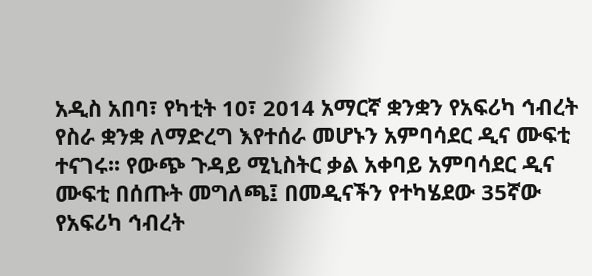አዲስ አበባ፣ የካቲት 10፣ 2014 አማርኛ ቋንቋን የአፍሪካ ኅብረት የስራ ቋንቋ ለማድረግ እየተሰራ መሆኑን አምባሳደር ዲና ሙፍቲ ተናገሩ፡፡ የውጭ ጉዳይ ሚኒስትር ቃል አቀባይ አምባሳደር ዲና ሙፍቲ በሰጡት መግለጫ፤ በመዲናችን የተካሄደው 35ኛው የአፍሪካ ኅብረት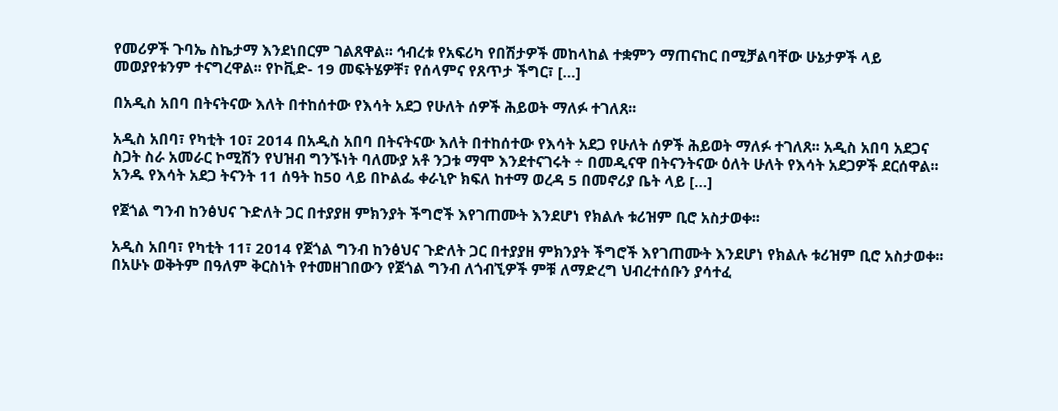የመሪዎች ጉባኤ ስኬታማ እንደነበርም ገልጸዋል፡፡ ኅብረቱ የአፍሪካ የበሽታዎች መከላከል ተቋምን ማጠናከር በሚቻልባቸው ሁኔታዎች ላይ መወያየቱንም ተናግረዋል፡፡ የኮቪድ- 19 መፍትሄዎቸ፣ የሰላምና የጸጥታ ችግር፣ […]

በአዲስ አበባ በትናትናው እለት በተከሰተው የእሳት አደጋ የሁለት ሰዎች ሕይወት ማለፉ ተገለጸ፡፡

አዲስ አበባ፣ የካቲት 10፣ 2014 በአዲስ አበባ በትናትናው እለት በተከሰተው የእሳት አደጋ የሁለት ሰዎች ሕይወት ማለፉ ተገለጸ፡፡ አዲስ አበባ አደጋና ስጋት ስራ አመራር ኮሚሽን የህዝብ ግንኙነት ባለሙያ አቶ ንጋቱ ማሞ እንደተናገሩት ÷ በመዲናዋ በትናንትናው ዕለት ሁለት የእሳት አደጋዎች ደርሰዋል፡፡አንዱ የእሳት አደጋ ትናንት 11 ሰዓት ከ50 ላይ በኮልፌ ቀራኒዮ ክፍለ ከተማ ወረዳ 5 በመኖሪያ ቤት ላይ […]

የጀጎል ግንብ ከንፅህና ጉድለት ጋር በተያያዘ ምክንያት ችግሮች እየገጠሙት እንደሆነ የክልሉ ቱሪዝም ቢሮ አስታወቀ፡፡

አዲስ አበባ፣ የካቲት 11፣ 2014 የጀጎል ግንብ ከንፅህና ጉድለት ጋር በተያያዘ ምክንያት ችግሮች እየገጠሙት እንደሆነ የክልሉ ቱሪዝም ቢሮ አስታወቀ፡፡ በአሁኑ ወቅትም በዓለም ቅርስነት የተመዘገበውን የጀጎል ግንብ ለጎብኚዎች ምቹ ለማድረግ ህብረተሰቡን ያሳተፈ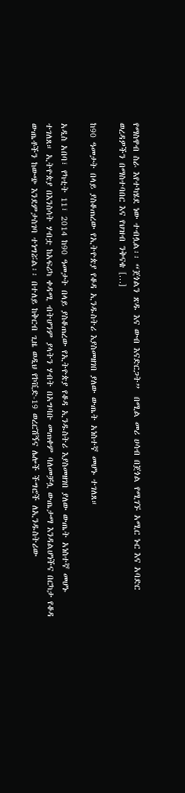የማስዋብ ስራ እየተካሄደ ነው ተብሏል፡፡ “ጀጎልን ጽዱ እና ውብ እናድርጋት”  በሚል መሪ ሀሳብ በጀጎል የሚገኙ አሚር ኑር እና አባድር ወረዳዎችን በማስተባበር እና የህዝብ ንቅናቄ […]

ከ90 ዓመታት በላይ ያስቆጠረው የኢትዮጵያ የቆዳ ኢንዱስትሪ እያስመዘገበ ያለው ውጤት አነስተኛ መሆኑ ተገለጸ።

አዲስ አበባ፣ የካቲት 11፣ 2014 ከ90 ዓመታት በላይ ያስቆጠረው የኢትዮጵያ የቆዳ ኢንዱስትሪ እያስመዘገበ ያለው ውጤት አነስተኛ መሆኑ ተገለጸ። ኢትዮጵያ በእንስሳት ሃብቷ ከአፍሪካ ቀዳሚ ብትሆንም ያላትን ሃብት በአግባቡ መጠቀም ባለመቻሏ ውጤታማ እንዳልሆነችና በርካታ የቆዳ ውጤቶችን ከውጭ እንደምታስገባ ተነግሯል፡፡ በተለይ ከቅርብ ጊዜ ወዲህ የኮቪድ-19 ወረርሽኝና ሌሎች ችግሮች ለኢንዱስትሪው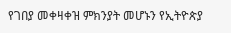የገበያ መቀዛቀዝ ምክንያት መሆኑን የኢትዮጵያ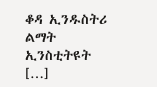ቆዳ ኢንዱስትሪ ልማት ኢንስቲትዩት […]